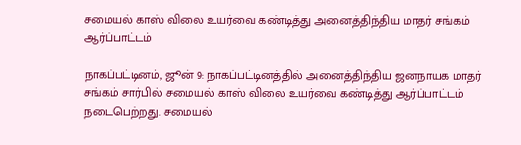சமையல் காஸ் விலை உயர்வை கண்டித்து அனைத்திந்திய மாதர் சங்கம் ஆர்ப்பாட்டம்

நாகப்பட்டினம், ஜூன் 9: நாகப்பட்டினத்தில் அனைத்திந்திய ஜனநாயக மாதர் சங்கம் சார்பில் சமையல் காஸ் விலை உயர்வை கண்டித்து ஆர்ப்பாட்டம் நடைபெற்றது. சமையல்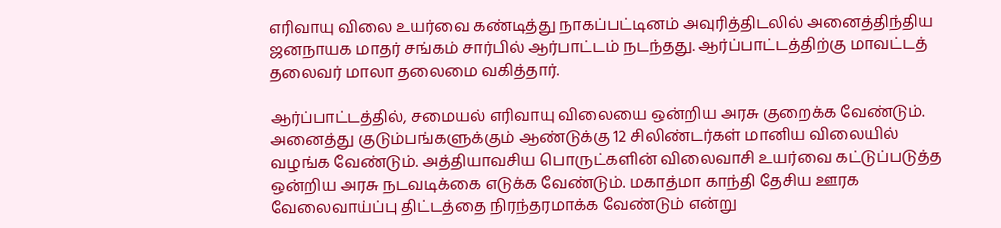எரிவாயு விலை உயர்வை கண்டித்து நாகப்பட்டினம் அவுரித்திடலில் அனைத்திந்திய ஜனநாயக மாதர் சங்கம் சார்பில் ஆர்பாட்டம் நடந்தது. ஆர்ப்பாட்டத்திற்கு மாவட்டத் தலைவர் மாலா தலைமை வகித்தார்.

ஆர்ப்பாட்டத்தில், சமையல் எரிவாயு விலையை ஒன்றிய அரசு குறைக்க வேண்டும். அனைத்து குடும்பங்களுக்கும் ஆண்டுக்கு 12 சிலிண்டர்கள் மானிய விலையில் வழங்க வேண்டும். அத்தியாவசிய பொருட்களின் விலைவாசி உயர்வை கட்டுப்படுத்த ஒன்றிய அரசு நடவடிக்கை எடுக்க வேண்டும். மகாத்மா காந்தி தேசிய ஊரக வேலைவாய்ப்பு திட்டத்தை நிரந்தரமாக்க வேண்டும் என்று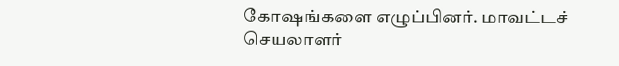கோஷங்களை எழுப்பினர். மாவட்டச் செயலாளர்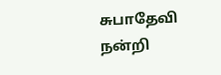சுபாதேவி நன்றி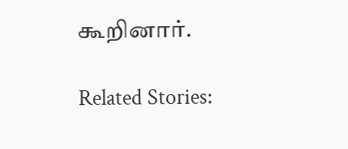கூறினார்.

Related Stories: